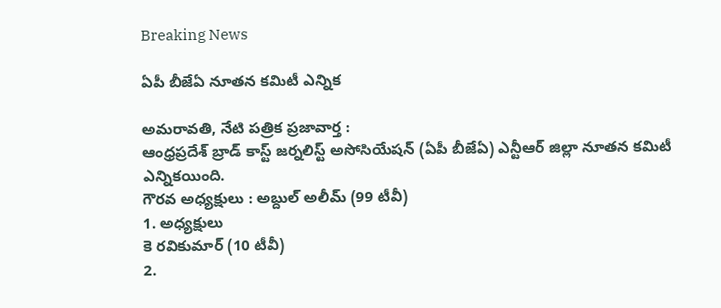Breaking News

ఏపీ బీజేఏ నూతన కమిటీ ఎన్నిక

అమరావతి, నేటి పత్రిక ప్రజావార్త :
ఆంధ్రప్రదేశ్ బ్రాడ్ కాస్ట్ జర్నలిస్ట్ అసోసియేషన్ (ఏపీ బీజేఏ) ఎన్టీఆర్ జిల్లా నూతన కమిటీ ఎన్నికయింది.
గౌరవ అధ్యక్షులు : అబ్దుల్ అలీమ్ (99 టీవీ)
1. అధ్యక్షులు
కె రవికుమార్ (10 టీవీ)
2.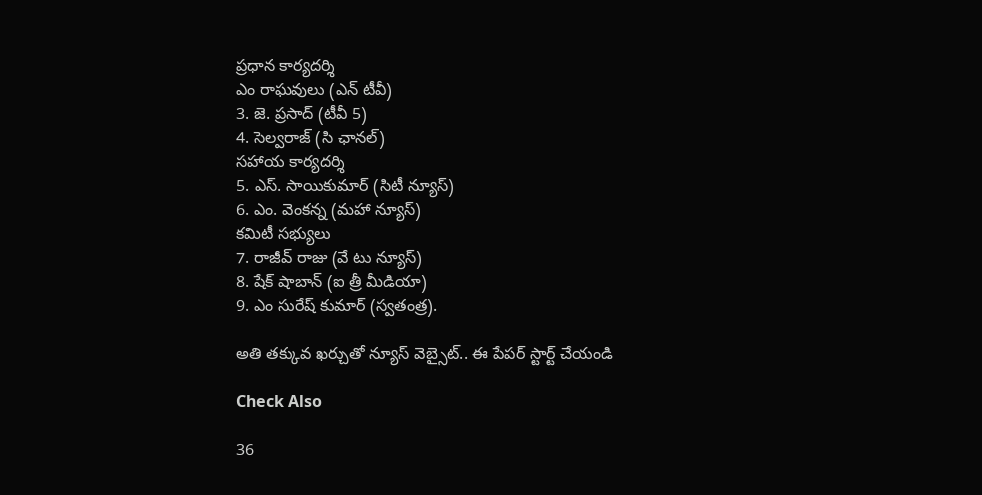ప్రధాన కార్యదర్శి
ఎం రాఘవులు (ఎన్ టీవీ)
3. జె. ప్రసాద్ (టీవీ 5)
4. సెల్వరాజ్ (సి ఛానల్)
సహాయ కార్యదర్శి
5. ఎస్. సాయికుమార్ (సిటీ న్యూస్)
6. ఎం. వెంకన్న (మహా న్యూస్)
కమిటీ సభ్యులు
7. రాజీవ్ రాజు (వే టు న్యూస్)
8. షేక్ షాబాన్ (ఐ త్రీ మీడియా)
9. ఎం సురేష్ కుమార్ (స్వతంత్ర).

అతి తక్కువ ఖర్చుతో న్యూస్ వెబ్సైట్.. ఈ పేపర్ స్టార్ట్ చేయండి

Check Also

36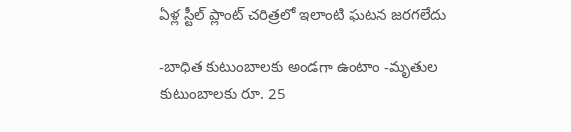ఏళ్ల స్టీల్ ప్లాంట్ చరిత్రలో ఇలాంటి ఘటన జరగలేదు

-బాధిత కుటుంబాలకు అండగా ఉంటాం -మృతుల కుటుంబాలకు రూ. 25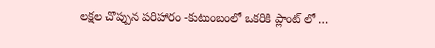లక్షల చొప్పున పరిహారం -కుటుంబంలో ఒకరికి ప్లాంట్ లో …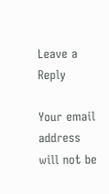Leave a Reply

Your email address will not be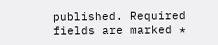published. Required fields are marked *